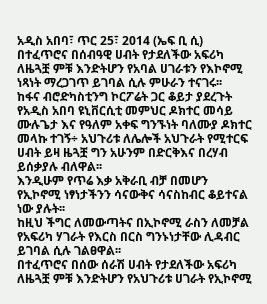አዲስ አበባ፣ ጥር 25፣ 2014 (ኤፍ ቢ ሲ) በተፈጥሮና በሰብዓዊ ሀብት የታደለችው አፍሪካ ለዜጓቿ ምቹ እንድትሆን የአባል ሀገራቱን የእኮኖሚ ነጻነት ማረጋገጥ ይገባል ሲሉ ምሁራን ተናገሩ፡፡
ከፋና ብሮድካስቲንግ ኮርፖሬት ጋር ቆይታ ያደረጉት የአዲስ አበባ ዩኒቨርሲቲ መምህር ዶክተር መሳይ ሙሉጌታ እና የዓለም አቀፍ ግንኙነት ባለሙያ ዶክተር መላኩ ተገኝ÷ አህጉሪቱ ለሌሎች አህጉራት የሚተርፍ ሀብት ይዛ ዜጓቿ ግን አሁንም በድርቅእና በረሃብ ይሰቃያሉ ብለዋል፡፡
እንዲሁም የጥሬ እቃ አቅራቢ ብቻ በመሆን የኢኮኖሚ ነፃነታችንን ሳናውቅና ሳናስከብር ቆይተናል ነው ያሉት፡፡
ከዚህ ችግር ለመውጣትና በኢኮኖሚ ራስን ለመቻል የአፍሪካ ሃገራት የእርስ በርስ ግንኑነታቸው ሊዳብር ይገባል ሲሉ ገልፀዋል፡፡
በተፈጥሮና በሰው ሰራሽ ሀብት የታደለችው አፍሪካ ለዜጓቿ ምቹ እንድትሆን የአህጉሪቱ ሀገራት የኢኮኖሚ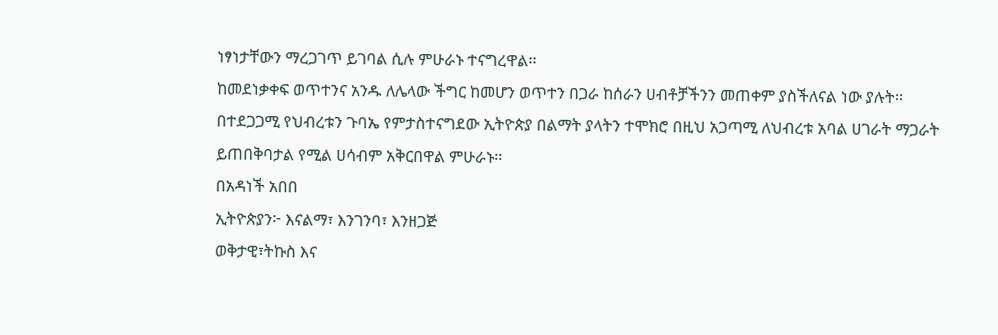ነፃነታቸውን ማረጋገጥ ይገባል ሲሉ ምሁራኑ ተናግረዋል፡፡
ከመደነቃቀፍ ወጥተንና አንዱ ለሌላው ችግር ከመሆን ወጥተን በጋራ ከሰራን ሀብቶቻችንን መጠቀም ያስችለናል ነው ያሉት፡፡
በተደጋጋሚ የህብረቱን ጉባኤ የምታስተናግደው ኢትዮጵያ በልማት ያላትን ተሞክሮ በዚህ አጋጣሚ ለህብረቱ አባል ሀገራት ማጋራት ይጠበቅባታል የሚል ሀሳብም አቅርበዋል ምሁራኑ፡፡
በአዳነች አበበ
ኢትዮጵያን፦ እናልማ፣ እንገንባ፣ እንዘጋጅ
ወቅታዊ፣ትኩስ እና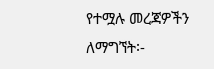የተሟሉ መረጃዎችን ለማግኘት፡-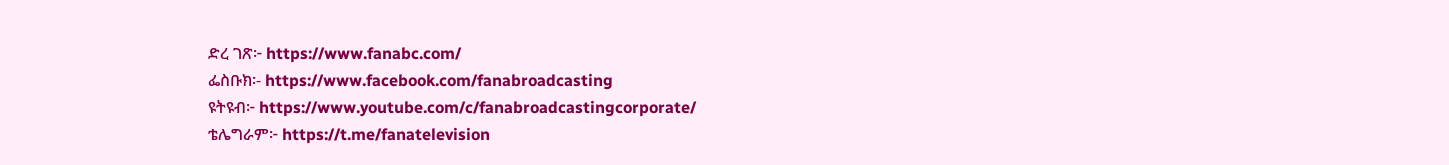ድረ ገጽ፦ https://www.fanabc.com/
ፌስቡክ፡- https://www.facebook.com/fanabroadcasting
ዩትዩብ፦ https://www.youtube.com/c/fanabroadcastingcorporate/
ቴሌግራም፦ https://t.me/fanatelevision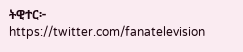ትዊተር፦ https://twitter.com/fanatelevision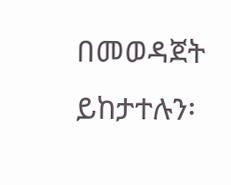በመወዳጀት ይከታተሉን፡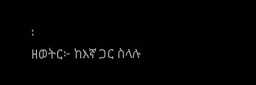፡
ዘወትር፦ ከእኛ ጋር ስላሉ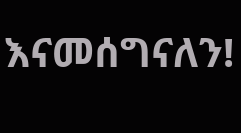እናመሰግናለን!